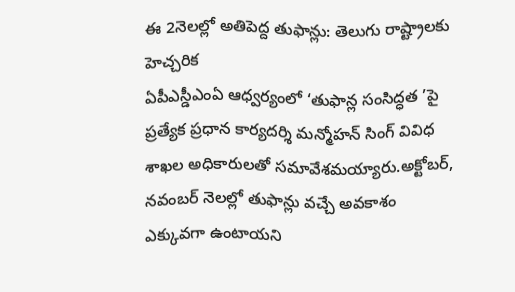ఈ 2నెలల్లో అతిపెద్ద తుఫాన్లు: తెలుగు రాష్ట్రాలకు హెచ్చరిక
ఏపీఎస్డీఎంఏ ఆధ్వర్యంలో ‘తుఫాన్ల సంసిద్ధత ’పై ప్రత్యేక ప్రధాన కార్యదర్శి మన్మోహన్ సింగ్ వివిధ శాఖల అధికారులతో సమావేశమయ్యారు.అక్టోబర్, నవంబర్ నెలల్లో తుఫాన్లు వచ్చే అవకాశం ఎక్కువగా ఉంటాయని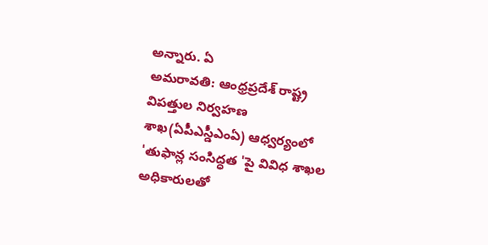అన్నారు. ఏ
అమరావతి: ఆంధ్రప్రదేశ్ రాష్ట్ర విపత్తుల నిర్వహణ శాఖ(ఏపీఎస్డీఎంఏ) ఆధ్వర్యంలో 'తుఫాన్ల సంసిద్ధత 'పై వివిధ శాఖల అధికారులతో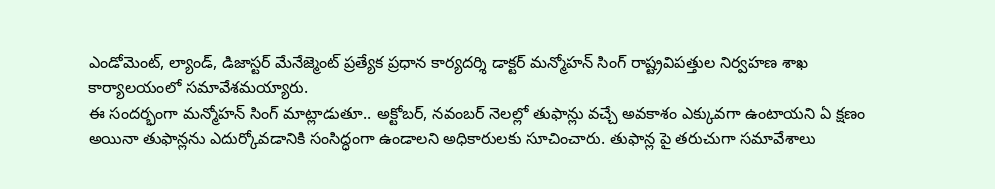ఎండోమెంట్, ల్యాండ్, డిజాస్టర్ మేనేజ్మెంట్ ప్రత్యేక ప్రధాన కార్యదర్శి డాక్టర్ మన్మోహన్ సింగ్ రాష్ట్రవిపత్తుల నిర్వహణ శాఖ కార్యాలయంలో సమావేశమయ్యారు.
ఈ సందర్భంగా మన్మోహన్ సింగ్ మాట్లాడుతూ.. అక్టోబర్, నవంబర్ నెలల్లో తుఫాన్లు వచ్చే అవకాశం ఎక్కువగా ఉంటాయని ఏ క్షణం అయినా తుఫాన్లను ఎదుర్కోవడానికి సంసిద్ధంగా ఉండాలని అధికారులకు సూచించారు. తుఫాన్ల పై తరుచుగా సమావేశాలు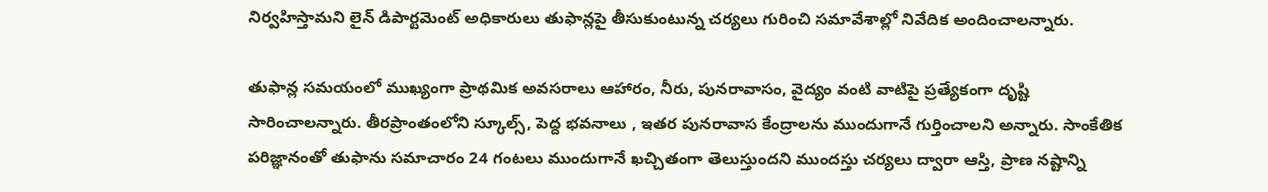నిర్వహిస్తామని లైన్ డిపార్టమెంట్ అధికారులు తుఫాన్లపై తీసుకుంటున్న చర్యలు గురించి సమావేశాల్లో నివేదిక అందించాలన్నారు.

తుఫాన్ల సమయంలో ముఖ్యంగా ప్రాథమిక అవసరాలు ఆహారం, నీరు, పునరావాసం, వైద్యం వంటి వాటిపై ప్రత్యేకంగా దృష్టి సారించాలన్నారు. తీరప్రాంతంలోని స్కూల్స్, పెద్ద భవనాలు , ఇతర పునరావాస కేంద్రాలను ముందుగానే గుర్తించాలని అన్నారు. సాంకేతిక పరిజ్ఞానంతో తుఫాను సమాచారం 24 గంటలు ముందుగానే ఖచ్చితంగా తెలుస్తుందని ముందస్తు చర్యలు ద్వారా ఆస్తి, ప్రాణ నష్టాన్ని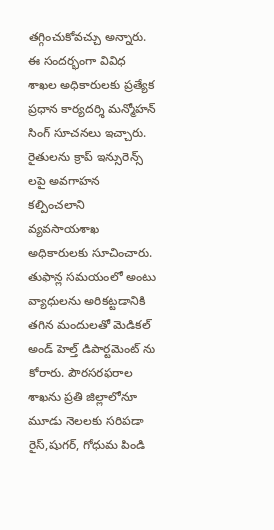తగ్గించుకోవచ్చు అన్నారు.
ఈ సందర్భంగా వివిధ శాఖల అధికారులకు ప్రత్యేక ప్రధాన కార్యదర్శి మన్మోహన్ సింగ్ సూచనలు ఇచ్చారు. రైతులను క్రాప్ ఇన్సురెన్స్ లపై అవగాహన కల్పించలాని వ్యవసాయశాఖ అధికారులకు సూచించారు. తుఫాన్ల సమయంలో అంటు వ్యాధులను అరికట్టడానికి తగిన మందులతో మెడికల్ అండ్ హెల్త్ డిపార్టమెంట్ ను కోరారు. పౌరసరఫరాల శాఖను ప్రతి జిల్లాలోనూ మూడు నెలలకు సరిపడా రైస్,షుగర్, గోధుమ పిండి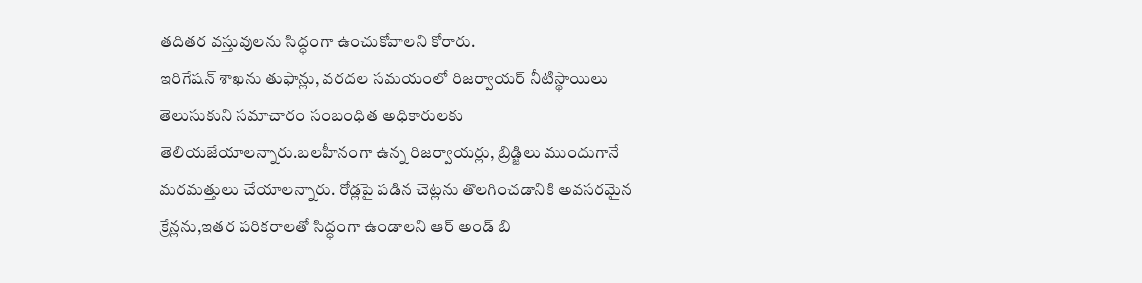తదితర వస్తువులను సిద్ధంగా ఉంచుకోవాలని కోరారు.
ఇరిగేషన్ శాఖను తుఫాన్లు, వరదల సమయంలో రిజర్వాయర్ నీటిస్థాయిలు తెలుసుకుని సమాచారం సంబంధిత అధికారులకు తెలియజేయాలన్నారు.బలహీనంగా ఉన్న రిజర్వాయర్లు, బ్రిడ్జిలు ముందుగానే మరమత్తులు చేయాలన్నారు. రోడ్లపై పడిన చెట్లను తొలగించడానికి అవసరమైన క్రేన్లను,ఇతర పరికరాలతో సిద్ధంగా ఉండాలని ఆర్ అండ్ బి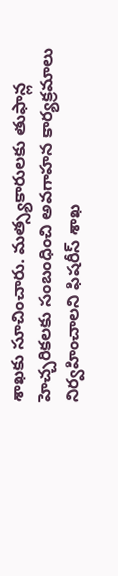శాఖకు సూచించారు. మత్స్యకారులకు తుఫాన్ల హెచ్చరికలకు సంబంధించి అవగాహన కార్యక్రమాలు నిర్వహించాలని ఫిషరీస్ శాఖ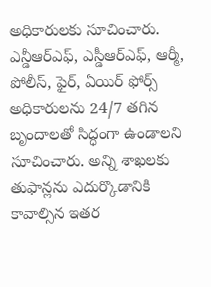అధికారులకు సూచించారు.
ఎన్డీఆర్ఎఫ్, ఎస్డీఆర్ఎఫ్, ఆర్మీ, పోలీస్, ఫైర్, ఏయిర్ ఫోర్స్ అధికారులను 24/7 తగిన బృందాలతో సిద్ధంగా ఉండాలని సూచించారు. అన్ని శాఖలకు తుఫాన్లను ఎదుర్కొడానికి కావాల్సిన ఇతర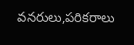వనరులు,పరికరాలు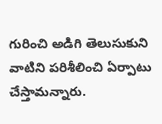గురించి అడిగి తెలుసుకుని వాటిని పరిశీలించి ఏర్పాటు చేస్తామన్నారు.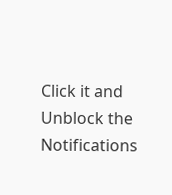Click it and Unblock the Notifications